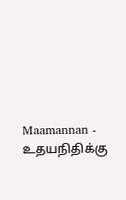Maamannan - உதயநிதிக்கு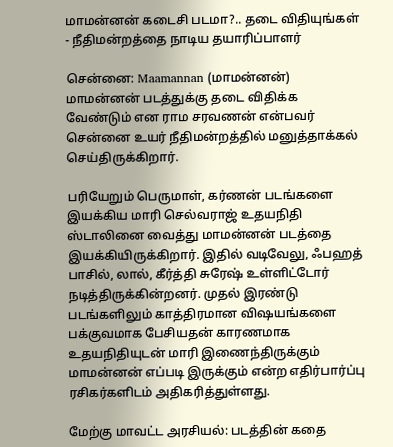மாமன்னன் கடைசி படமா?.. தடை விதியுங்கள் - நீதிமன்றத்தை நாடிய தயாரிப்பாளர்

சென்னை: Maamannan (மாமன்னன்) மாமன்னன் படத்துக்கு தடை விதிக்க வேண்டும் என ராம சரவணன் என்பவர் சென்னை உயர் நீதிமன்றத்தில் மனுத்தாக்கல் செய்திருக்கிறார்.

பரியேறும் பெருமாள், கர்ணன் படங்களை இயக்கிய மாரி செல்வராஜ் உதயநிதி ஸ்டாலினை வைத்து மாமன்னன் படத்தை இயக்கியிருக்கிறார். இதில் வடிவேலு, ஃபஹத் பாசில், லால், கீர்த்தி சுரேஷ் உள்ளிட்டோர் நடித்திருக்கின்றனர். முதல் இரண்டு படங்களிலும் காத்திரமான விஷயங்களை பக்குவமாக பேசியதன் காரணமாக உதயநிதியுடன் மாரி இணைந்திருக்கும் மாமன்னன் எப்படி இருக்கும் என்ற எதிர்பார்ப்பு ரசிகர்களிடம் அதிகரித்துள்ளது.

மேற்கு மாவட்ட அரசியல்: படத்தின் கதை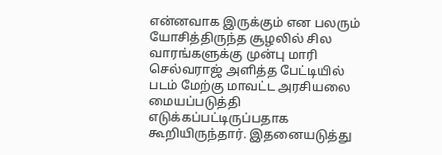என்னவாக இருக்கும் என பலரும் யோசித்திருந்த சூழலில் சில வாரங்களுக்கு முன்பு மாரி செல்வராஜ் அளித்த பேட்டியில் படம் மேற்கு மாவட்ட அரசியலை மையப்படுத்தி எடுக்கப்பட்டிருப்பதாக கூறியிருந்தார். இதனையடுத்து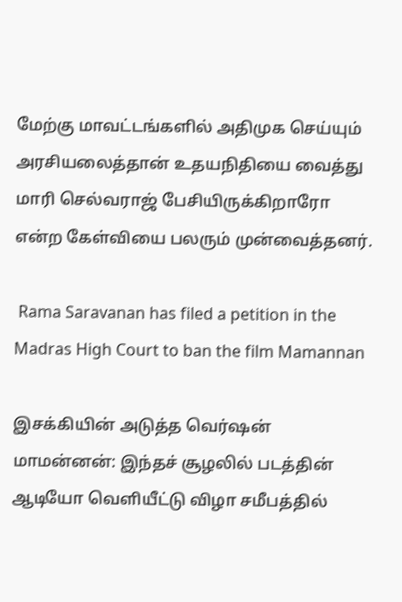மேற்கு மாவட்டங்களில் அதிமுக செய்யும் அரசியலைத்தான் உதயநிதியை வைத்து மாரி செல்வராஜ் பேசியிருக்கிறாரோ என்ற கேள்வியை பலரும் முன்வைத்தனர்.

 Rama Saravanan has filed a petition in the Madras High Court to ban the film Mamannan

இசக்கியின் அடுத்த வெர்ஷன் மாமன்னன்: இந்தச் சூழலில் படத்தின் ஆடியோ வெளியீட்டு விழா சமீபத்தில்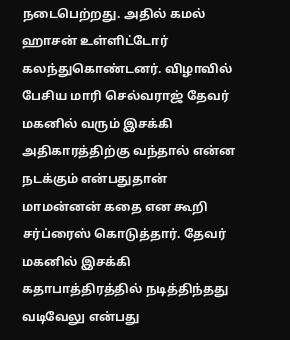நடைபெற்றது. அதில் கமல் ஹாசன் உள்ளிட்டோர் கலந்துகொண்டனர். விழாவில் பேசிய மாரி செல்வராஜ் தேவர் மகனில் வரும் இசக்கி அதிகாரத்திற்கு வந்தால் என்ன நடக்கும் என்பதுதான் மாமன்னன் கதை என கூறி சர்ப்ரைஸ் கொடுத்தார். தேவர் மகனில் இசக்கி கதாபாத்திரத்தில் நடித்திந்தது வடிவேலு என்பது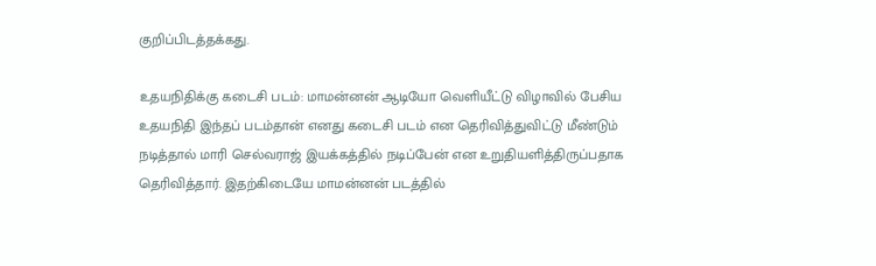குறிப்பிடத்தக்கது.

உதயநிதிக்கு கடைசி படம்: மாமன்னன் ஆடியோ வெளியீட்டு விழாவில் பேசிய உதயநிதி இந்தப் படம்தான் எனது கடைசி படம் என தெரிவித்துவிட்டு மீண்டும் நடித்தால் மாரி செல்வராஜ் இயக்கத்தில் நடிப்பேன் என உறுதியளித்திருப்பதாக தெரிவித்தார். இதற்கிடையே மாமன்னன் படத்தில்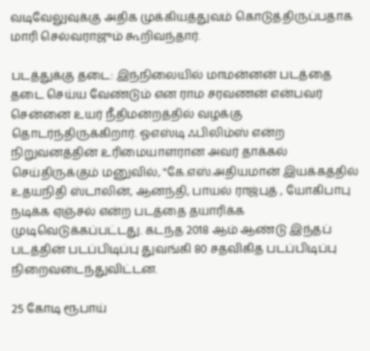வடிவேலுவுக்கு அதிக முக்கியத்துவம் கொடுத்திருப்பதாக மாரி செல்வராஜும் கூறிவந்தார்.

படத்துக்கு தடை: இந்நிலையில் மாமன்னன் படத்தை தடை செய்ய வேண்டும் என ராம சரவணன் என்பவர் சென்னை உயர் நீதிமன்றத்தில் வழக்கு தொடர்ந்திருக்கிறார். ஓஎஸ்டி ஃபிலிம்ஸ் என்ற நிறுவனத்தின் உரிமையாளரான அவர் தாக்கல் செய்திருக்கும் மனுவில், "கே.எஸ்.அதியமான் இயக்கத்தில் உதயநிதி ஸ்டாலின், ஆனந்தி, பாயல் ராஜ்புத் , யோகிபாபு நடிக்க ஏஞ்சல் என்ற படத்தை தயாரிக்க முடிவெடுக்கப்பட்டது. கடந்த 2018 ஆம் ஆண்டு இந்தப் படத்தின் படப்பிடிப்பு துவங்கி 80 சதவிகித படப்பிடிப்பு நிறைவடைந்துவிட்டன.

25 கோடி ரூபாய்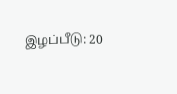இழப்பீடு: 20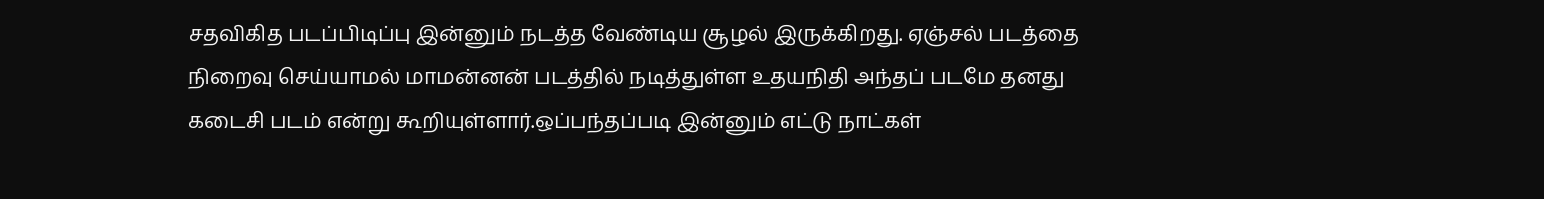சதவிகித படப்பிடிப்பு இன்னும் நடத்த வேண்டிய சூழல் இருக்கிறது. ஏஞ்சல் படத்தை நிறைவு செய்யாமல் மாமன்னன் படத்தில் நடித்துள்ள உதயநிதி அந்தப் படமே தனது கடைசி படம் என்று கூறியுள்ளார்.ஒப்பந்தப்படி இன்னும் எட்டு நாட்கள்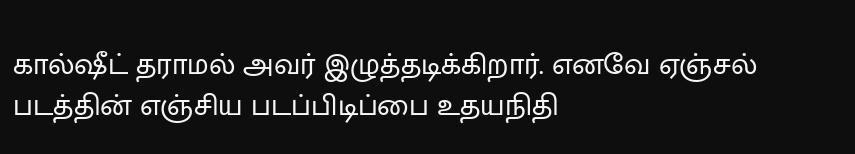கால்ஷீட் தராமல் அவர் இழுத்தடிக்கிறார். எனவே ஏஞ்சல் படத்தின் எஞ்சிய படப்பிடிப்பை உதயநிதி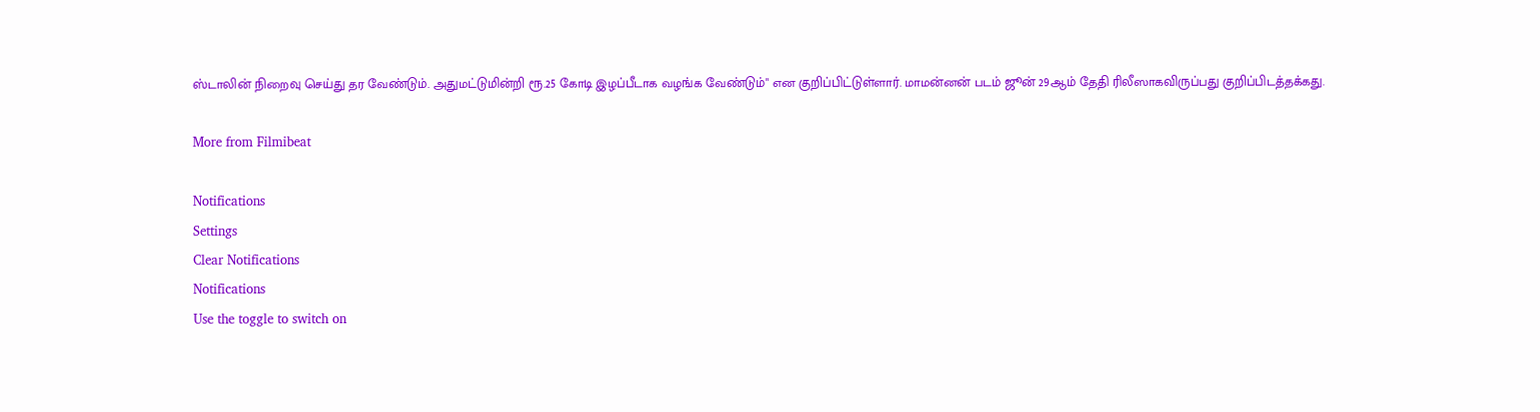ஸ்டாலின் நிறைவு செய்து தர வேண்டும். அதுமட்டுமின்றி ரூ.25 கோடி இழப்பீடாக வழங்க வேண்டும்" என குறிப்பிட்டுள்ளார். மாமன்னன் படம் ஜூன் 29ஆம் தேதி ரிலீஸாகவிருப்பது குறிப்பிடத்தக்கது.

More from Filmibeat

Notifications
Settings
Clear Notifications
Notifications
Use the toggle to switch on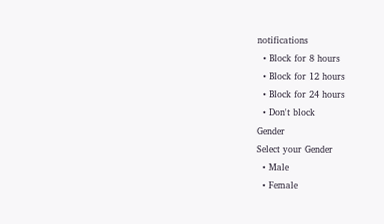notifications
  • Block for 8 hours
  • Block for 12 hours
  • Block for 24 hours
  • Don't block
Gender
Select your Gender
  • Male
  • Female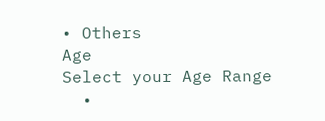• Others
Age
Select your Age Range
  •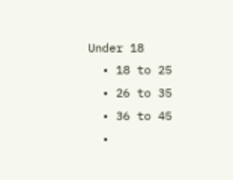Under 18
  • 18 to 25
  • 26 to 35
  • 36 to 45
  •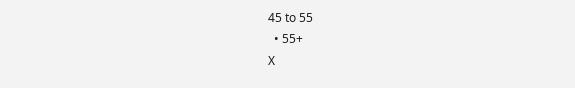45 to 55
  • 55+
X